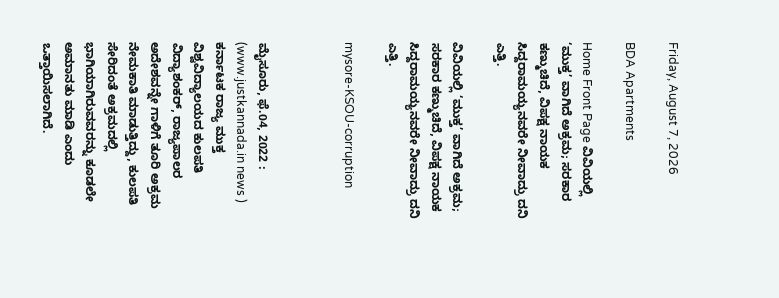Friday, August 7, 2026

BDA Apartments

Home Front Page ವಿವಿಯಲ್ಲಿ ‘ಮುಕ್ತ’ ವಾಗಿದೆ ಅಕ್ರಮ; ಸರಕಾರ ಕಣ್ಮುಚಿದೆ, ವಿಪಕ್ಷ ನಾಯಕ ಸಿದ್ದರಾಮಯ್ಯನವರೇ ನೀವಾದ್ರು ದನಿ ಎತ್ತಿ.

ವಿವಿಯಲ್ಲಿ ‘ಮುಕ್ತ’ ವಾಗಿದೆ ಅಕ್ರಮ; ಸರಕಾರ ಕಣ್ಮುಚಿದೆ, ವಿಪಕ್ಷ ನಾಯಕ ಸಿದ್ದರಾಮಯ್ಯನವರೇ ನೀವಾದ್ರು ದನಿ ಎತ್ತಿ.

mysore-KSOU-corruption



ಮೈಸೂರು, ಫೆ.04, 2022 : (www.justkannada.in news ) ಕರ್ನಾಟಕ ರಾಜ್ಯ ಮುಕ್ತ ವಿಶ್ವವಿದ್ಯಾಲಯದ ಕುಲಪತಿ ವಿದ್ಯಾಶಂಕರ್, ರಾಜ್ಯಪಾಲರ ಅದೇಶವನ್ನೇ ಗಾಳಿಗೆ ತೂರಿ ಅಕ್ರಮ‌ ನೇಮಕಾತಿ ಮಾಡುತ್ತಿದ್ದು, ಕುಲಪತಿ ಸೇರಿದಂತೆ ಅಕ್ರಮದಲ್ಲಿ ಭಾಗಿಯಾಗಿರುವವರನ್ನು ಕೂಡಲೇ ಅಮಾನತು ಮಾಡಿ ಎಂದು ಒತ್ತಾಯಿಸಲಾಗಿದೆ.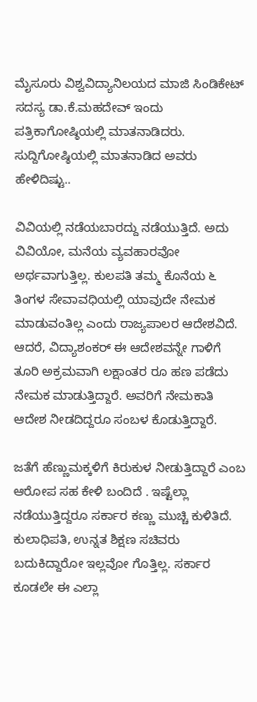ಮೈಸೂರು ವಿಶ್ವವಿದ್ಯಾನಿಲಯದ ಮಾಜಿ ಸಿಂಡಿಕೇಟ್ ಸದಸ್ಯ ಡಾ.ಕೆ.ಮಹದೇವ್ ಇಂದು ಪತ್ರಿಕಾಗೋಷ್ಠಿಯಲ್ಲಿ ಮಾತನಾಡಿದರು. ಸುದ್ದಿಗೋಷ್ಠಿಯಲ್ಲಿ ಮಾತನಾಡಿದ ಅವರು ಹೇಳಿದಿಷ್ಟು..

ವಿವಿಯಲ್ಲಿ ನಡೆಯಬಾರದ್ದು ನಡೆಯುತ್ತಿದೆ. ಅದು ವಿವಿಯೋ, ಮನೆಯ ವ್ಯವಹಾರವೋ ಅರ್ಥವಾಗುತ್ತಿಲ್ಲ. ಕುಲಪತಿ ತಮ್ಮ ಕೊನೆಯ ೬ ತಿಂಗಳ ಸೇವಾವಧಿಯಲ್ಲಿ ಯಾವುದೇ ನೇಮಕ ಮಾಡುವಂತಿಲ್ಲ ಎಂದು ರಾಜ್ಯಪಾಲರ ಆದೇಶವಿದೆ. ಆದರೆ, ವಿದ್ಯಾಶಂಕರ್ ಈ ಆದೇಶವನ್ನೇ ಗಾಳಿಗೆ ತೂರಿ ಅಕ್ರಮವಾಗಿ ಲಕ್ಷಾಂತರ ರೂ ಹಣ ಪಡೆದು ನೇಮಕ‌ ಮಾಡುತ್ತಿದ್ದಾರೆ. ಅವರಿಗೆ ನೇಮಕಾತಿ ಆದೇಶ ನೀಡದಿದ್ದರೂ ಸಂಬಳ ಕೊಡುತ್ತಿದ್ದಾರೆ.

ಜತೆಗೆ ಹೆಣ್ಣುಮಕ್ಕಳಿಗೆ ಕಿರುಕುಳ ನೀಡುತ್ತಿದ್ದಾರೆ ಎಂಬ ಆರೋಪ ಸಹ ಕೇಳಿ ಬಂದಿದೆ . ಇಷ್ಟೆಲ್ಲಾ ನಡೆಯುತ್ತಿದ್ದರೂ ಸರ್ಕಾರ ಕಣ್ಣು ಮುಚ್ಚಿ ಕುಳಿತಿದೆ. ಕುಲಾಧಿಪತಿ, ಉನ್ನತ ಶಿಕ್ಷಣ ಸಚಿವರು ಬದುಕಿದ್ದಾರೋ ಇಲ್ಲವೋ ಗೊತ್ತಿಲ್ಲ. ಸರ್ಕಾರ ಕೂಡಲೇ ಈ ಎಲ್ಲಾ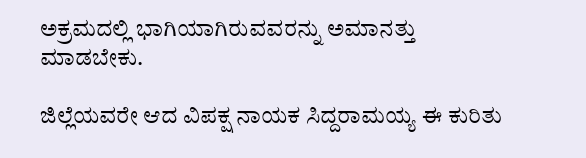ಅಕ್ರಮದಲ್ಲಿ ಭಾಗಿಯಾಗಿರುವವರನ್ನು ಅಮಾನತ್ತು ಮಾಡಬೇಕು.

ಜಿಲ್ಲೆಯವರೇ ಆದ ವಿಪಕ್ಷ ನಾಯಕ ಸಿದ್ದರಾಮಯ್ಯ ಈ ಕುರಿತು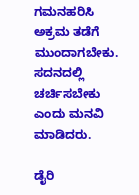ಗಮನಹರಿಸಿ ಅಕ್ರಮ ತಡೆಗೆ ಮುಂದಾಗಬೇಕು. ಸದನದಲ್ಲಿ ಚರ್ಚಿಸಬೇಕು ಎಂದು ಮನವಿ ಮಾಡಿದರು.

ಡೈರಿ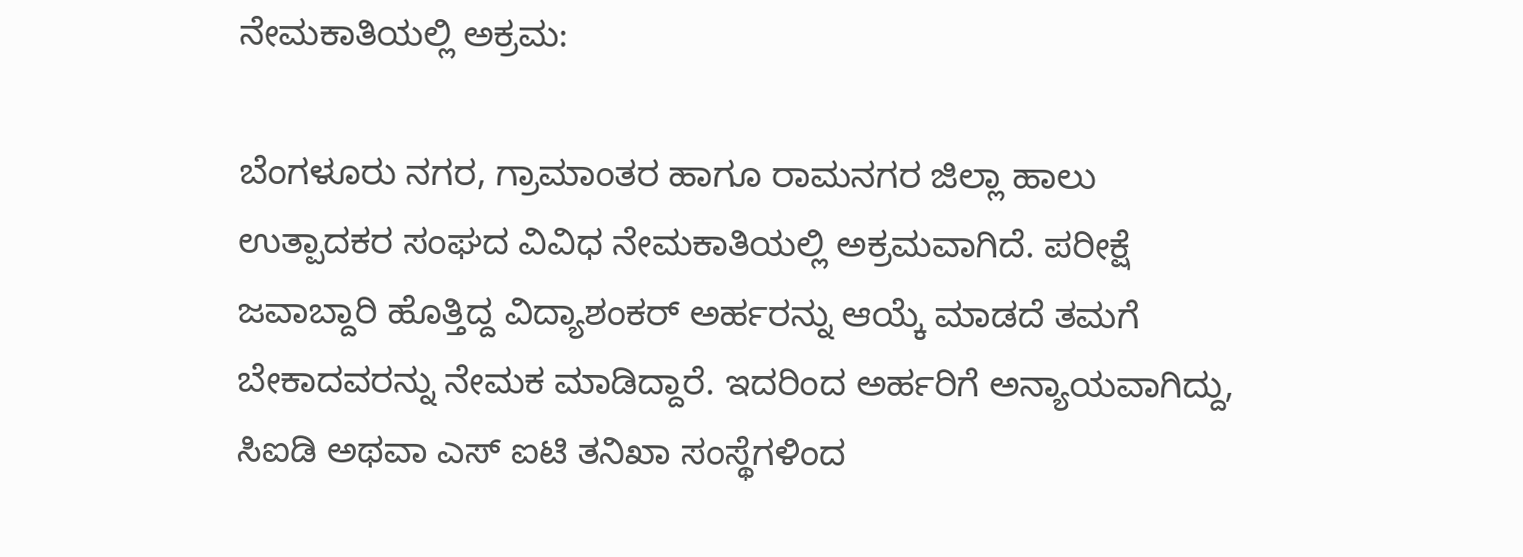ನೇಮಕಾತಿಯಲ್ಲಿ ಅಕ್ರಮ:

ಬೆಂಗಳೂರು ನಗರ, ಗ್ರಾಮಾಂತರ ಹಾಗೂ ರಾಮನಗರ ಜಿಲ್ಲಾ ಹಾಲು ಉತ್ಪಾದಕರ ಸಂಘದ ವಿವಿಧ ನೇಮಕಾತಿಯಲ್ಲಿ ಅಕ್ರಮವಾಗಿದೆ. ಪರೀಕ್ಷೆ ಜವಾಬ್ದಾರಿ ಹೊತ್ತಿದ್ದ ವಿದ್ಯಾಶಂಕರ್ ಅರ್ಹರನ್ನು ಆಯ್ಕೆ ಮಾಡದೆ ತಮಗೆ ಬೇಕಾದವರನ್ನು ನೇಮಕ ಮಾಡಿದ್ದಾರೆ. ಇದರಿಂದ ಅರ್ಹರಿಗೆ ಅನ್ಯಾಯವಾಗಿದ್ದು, ಸಿಐಡಿ ಅಥವಾ ಎಸ್ ಐಟಿ ತನಿಖಾ ಸಂಸ್ಥೆಗಳಿಂದ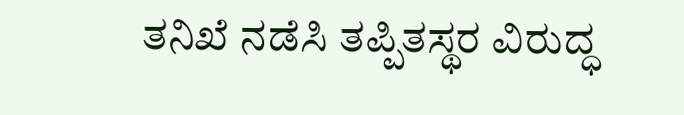ತನಿಖೆ‌ ನಡೆಸಿ ತಪ್ಪಿತಸ್ಥರ ವಿರುದ್ಧ‌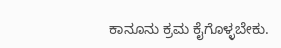ಕಾನೂನು ಕ್ರಮ ಕೈಗೊಳ್ಳಬೇಕು.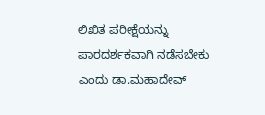ಲಿಖಿತ ಪರೀಕ್ಷೆಯನ್ನು‌ ಪಾರದರ್ಶಕವಾಗಿ ನಡೆಸಬೇಕು ಎಂದು ಡಾ.ಮಹಾದೇವ್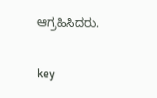ಆಗ್ರಹಿಸಿದರು.

key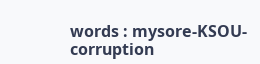words : mysore-KSOU-corruption